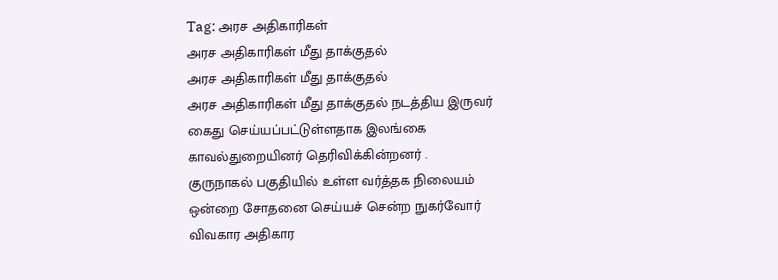Tag: அரச அதிகாரிகள்
அரச அதிகாரிகள் மீது தாக்குதல்
அரச அதிகாரிகள் மீது தாக்குதல்
அரச அதிகாரிகள் மீது தாக்குதல் நடத்திய இருவர் கைது செய்யப்பட்டுள்ளதாக இலங்கை காவல்துறையினர் தெரிவிக்கின்றனர் .
குருநாகல் பகுதியில் உள்ள வர்த்தக நிலையம் ஒன்றை சோதனை செய்யச் சென்ற நுகர்வோர் விவகார அதிகார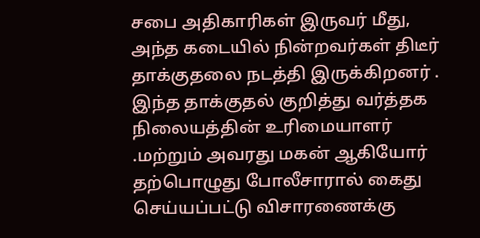சபை அதிகாரிகள் இருவர் மீது, அந்த கடையில் நின்றவர்கள் திடீர் தாக்குதலை நடத்தி இருக்கிறனர் .
இந்த தாக்குதல் குறித்து வர்த்தக நிலையத்தின் உரிமையாளர் .மற்றும் அவரது மகன் ஆகியோர் தற்பொழுது போலீசாரால் கைது செய்யப்பட்டு விசாரணைக்கு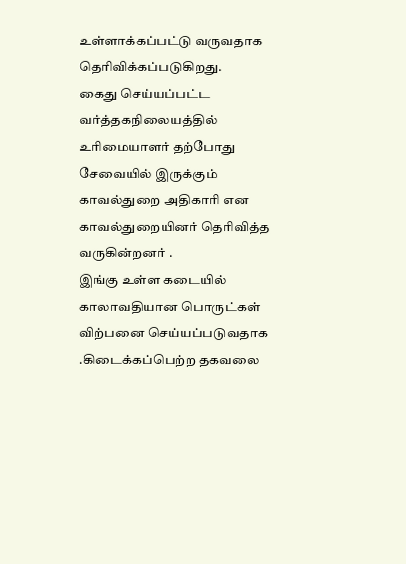உள்ளாக்கப்பட்டு வருவதாக தெரிவிக்கப்படுகிறது.
கைது செய்யப்பட்ட வர்த்தகநிலையத்தில் உரிமையாளர் தற்போது சேவையில் இருக்கும் காவல்துறை அதிகாரி என காவல்துறையினர் தெரிவித்த வருகின்றனர் .
இங்கு உள்ள கடையில் காலாவதியான பொருட்கள் விற்பனை செய்யப்படுவதாக .கிடைக்கப்பெற்ற தகவலை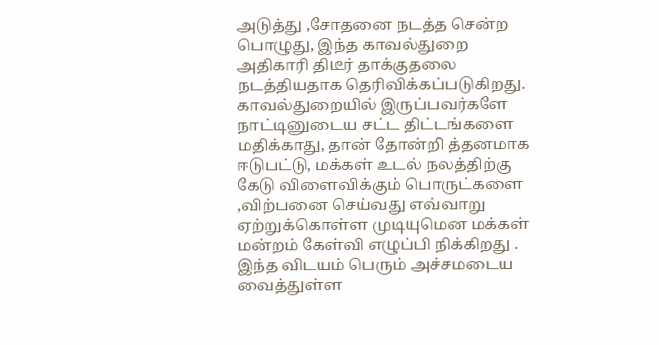அடுத்து ,சோதனை நடத்த சென்ற பொழுது, இந்த காவல்துறை அதிகாரி திடீர் தாக்குதலை நடத்தியதாக தெரிவிக்கப்படுகிறது.
காவல்துறையில் இருப்பவர்களே நாட்டினுடைய சட்ட திட்டங்களை மதிக்காது, தான் தோன்றி த்தனமாக ஈடுபட்டு, மக்கள் உடல் நலத்திற்கு கேடு விளைவிக்கும் பொருட்களை ,விற்பனை செய்வது எவ்வாறு ஏற்றுக்கொள்ள முடியுமென மக்கள் மன்றம் கேள்வி எழுப்பி நிக்கிறது .
இந்த விடயம் பெரும் அச்சமடைய வைத்துள்ள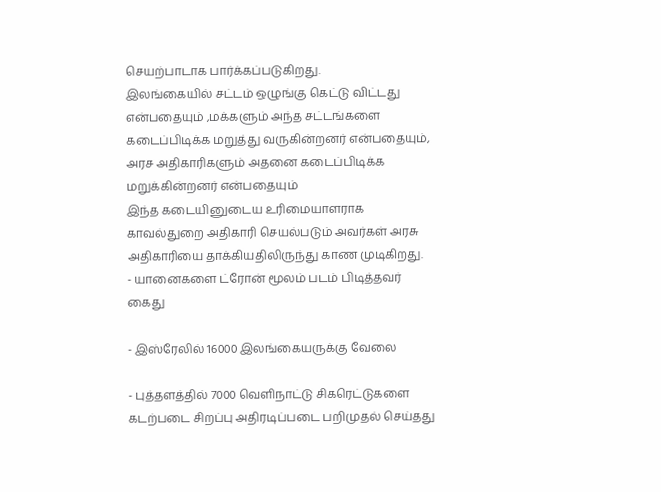செயற்பாடாக பார்க்கப்படுகிறது.
இலங்கையில் சட்டம் ஒழுங்கு கெட்டு விட்டது என்பதையும் ,மக்களும் அந்த சட்டங்களை கடைப்பிடிக்க மறுத்து வருகின்றனர் என்பதையும், அரச அதிகாரிகளும் அதனை கடைப்பிடிக்க மறுக்கின்றனர் என்பதையும்
இந்த கடையினுடைய உரிமையாளராக காவல்துறை அதிகாரி செயல்படும் அவர்கள் அரசு அதிகாரியை தாக்கியதிலிருந்து காண முடிகிறது.
- யானைகளை ட்ரோன் மூலம் படம் பிடித்தவர் கைது

- இஸ்ரேலில் 16000 இலங்கையருக்கு வேலை

- புத்தளத்தில் 7000 வெளிநாட்டு சிகரெட்டுகளை கடற்படை சிறப்பு அதிரடிப்படை பறிமுதல் செய்தது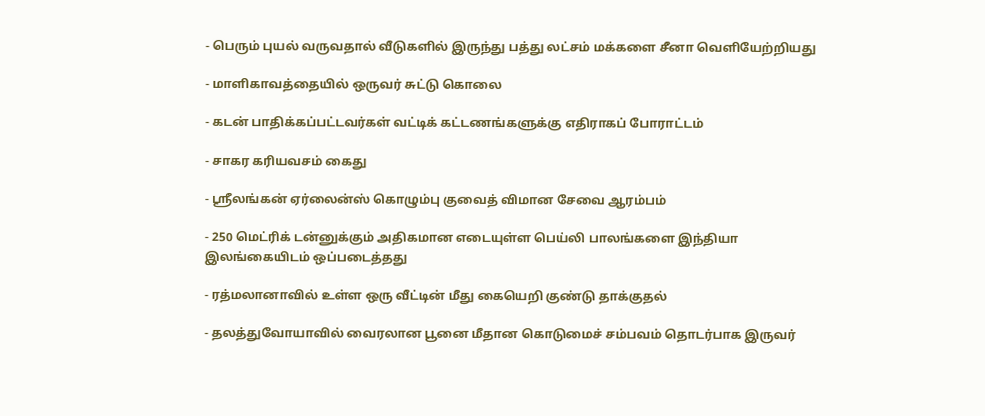- பெரும் புயல் வருவதால் வீடுகளில் இருந்து பத்து லட்சம் மக்களை சீனா வெளியேற்றியது

- மாளிகாவத்தையில் ஒருவர் சுட்டு கொலை

- கடன் பாதிக்கப்பட்டவர்கள் வட்டிக் கட்டணங்களுக்கு எதிராகப் போராட்டம்

- சாகர கரியவசம் கைது

- ஸ்ரீலங்கன் ஏர்லைன்ஸ் கொழும்பு குவைத் விமான சேவை ஆரம்பம்

- 250 மெட்ரிக் டன்னுக்கும் அதிகமான எடையுள்ள பெய்லி பாலங்களை இந்தியா இலங்கையிடம் ஒப்படைத்தது

- ரத்மலானாவில் உள்ள ஒரு வீட்டின் மீது கையெறி குண்டு தாக்குதல்

- தலத்துவோயாவில் வைரலான பூனை மீதான கொடுமைச் சம்பவம் தொடர்பாக இருவர்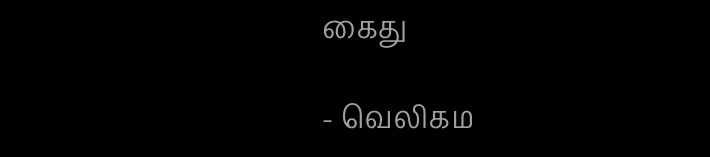கைது

- வெலிகம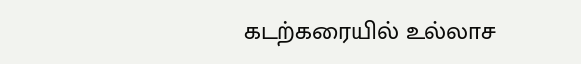கடற்கரையில் உல்லாச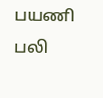பயணி பலி